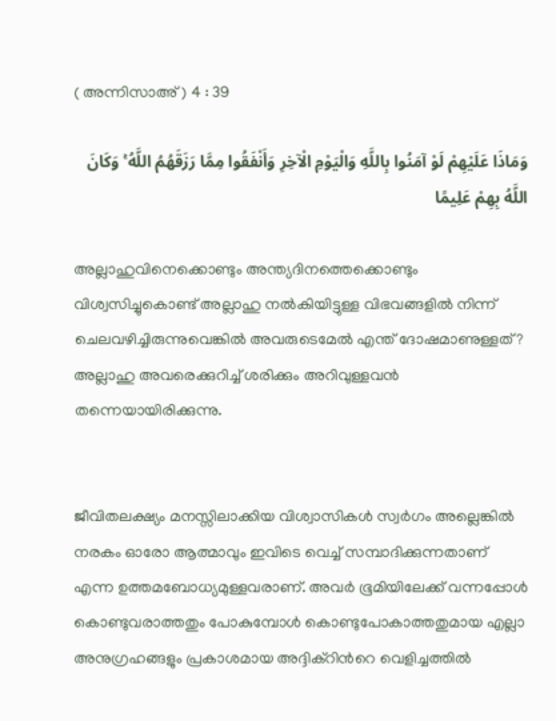( അന്നിസാഅ് ) 4 : 39

وَمَاذَا عَلَيْهِمْ لَوْ آمَنُوا بِاللَّهِ وَالْيَوْمِ الْآخِرِ وَأَنْفَقُوا مِمَّا رَزَقَهُمُ اللَّهُ ۚ وَكَانَ اللَّهُ بِهِمْ عَلِيمًا

അല്ലാഹുവിനെക്കൊണ്ടും അന്ത്യദിനത്തെക്കൊണ്ടും വിശ്വസിച്ചുകൊണ്ട് അല്ലാഹു നല്‍കിയിട്ടുള്ള വിഭവങ്ങളില്‍ നിന്ന് ചെലവഴിച്ചിരുന്നുവെങ്കില്‍ അവരുടെമേല്‍ എന്ത് ദോഷമാണുള്ളത്? അല്ലാഹു അവരെക്കുറിച്ച് ശരിക്കും അറിവുള്ളവന്‍ തന്നെയായിരിക്കുന്നു.


ജീവിതലക്ഷ്യം മനസ്സിലാക്കിയ വിശ്വാസികള്‍ സ്വര്‍ഗം അല്ലെങ്കില്‍ നരകം ഓരോ ആത്മാവും ഇവിടെ വെച്ച് സമ്പാദിക്കുന്നതാണ് എന്ന ഉത്തമബോധ്യമുള്ളവരാണ്. അവര്‍ ഭൂമിയിലേക്ക് വന്നപ്പോള്‍ കൊണ്ടുവരാത്തതും പോകുമ്പോള്‍ കൊണ്ടുപോകാത്തതുമായ എല്ലാ അനുഗ്രഹങ്ങളും പ്രകാശമായ അദ്ദിക്റിന്‍റെ വെളിച്ചത്തില്‍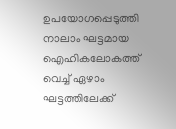ഉപയോഗപ്പെടുത്തി നാലാം ഘട്ടമായ ഐഹികലോകത്ത് വെച്ച് ഏഴാം ഘട്ടത്തിലേക്ക്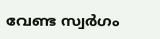വേണ്ട സ്വര്‍ഗം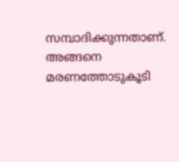സമ്പാദിക്കുന്നതാണ്. അങ്ങനെ മരണത്തോടുകൂടി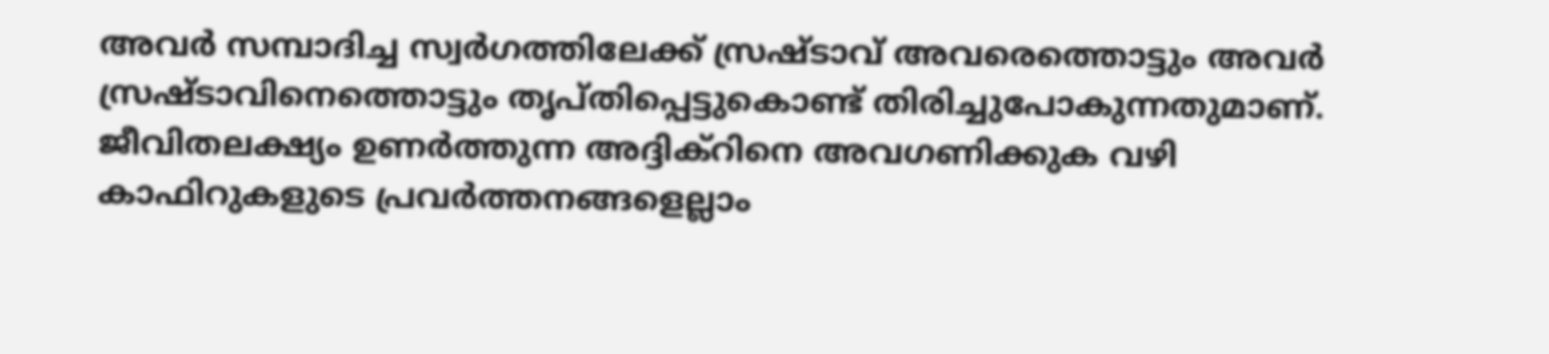അവര്‍ സമ്പാദിച്ച സ്വര്‍ഗത്തിലേക്ക് സ്രഷ്ടാവ് അവരെത്തൊട്ടും അവര്‍ സ്രഷ്ടാവിനെത്തൊട്ടും തൃപ്തിപ്പെട്ടുകൊണ്ട് തിരിച്ചുപോകുന്നതുമാണ്. ജീവിതലക്ഷ്യം ഉണര്‍ത്തുന്ന അദ്ദിക്റിനെ അവഗണിക്കുക വഴി കാഫിറുകളുടെ പ്രവര്‍ത്തനങ്ങളെല്ലാം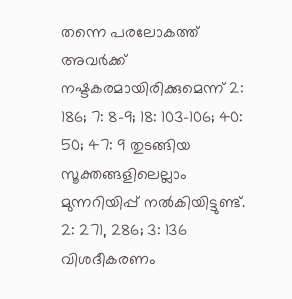തന്നെ പരലോകത്ത് അവര്‍ക്ക് നഷ്ടകരമായിരിക്കുമെന്ന് 2: 186; 7: 8-9; 18: 103-106; 40: 50; 47: 9 തുടങ്ങിയ സൂക്തങ്ങളിലെല്ലാം മുന്നറിയിപ്പ് നല്‍കിയിട്ടുണ്ട്. 2: 271, 286; 3: 136 വിശദീകരണം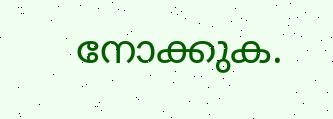നോക്കുക.